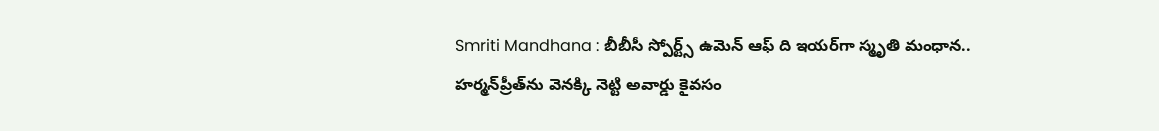Smriti Mandhana : బీబీసీ స్పోర్ట్స్ ఉమెన్ ఆఫ్ ది ఇయర్‌గా స్మృతి మంధాన.. హర్మన్‌ప్రీత్‌ను వెనక్కి నెట్టి అవార్డు కైవసం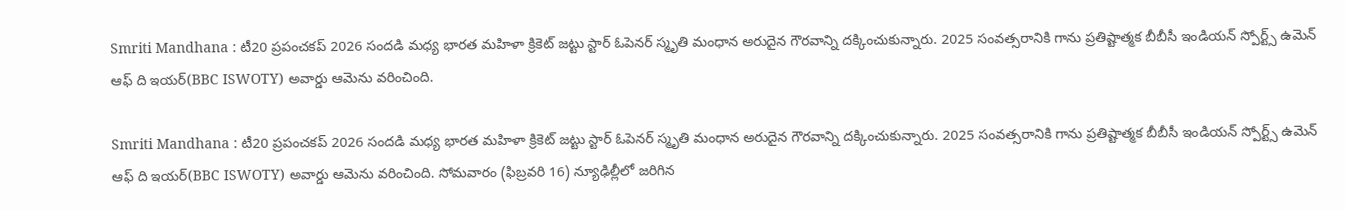Smriti Mandhana : టీ20 ప్రపంచకప్ 2026 సందడి మధ్య భారత మహిళా క్రికెట్ జట్టు స్టార్ ఓపెనర్ స్మృతి మంధాన అరుదైన గౌరవాన్ని దక్కించుకున్నారు. 2025 సంవత్సరానికి గాను ప్రతిష్టాత్మక బీబీసీ ఇండియన్ స్పోర్ట్స్ ఉమెన్ ఆఫ్ ది ఇయర్(BBC ISWOTY) అవార్డు ఆమెను వరించింది.

Smriti Mandhana : టీ20 ప్రపంచకప్ 2026 సందడి మధ్య భారత మహిళా క్రికెట్ జట్టు స్టార్ ఓపెనర్ స్మృతి మంధాన అరుదైన గౌరవాన్ని దక్కించుకున్నారు. 2025 సంవత్సరానికి గాను ప్రతిష్టాత్మక బీబీసీ ఇండియన్ స్పోర్ట్స్ ఉమెన్ ఆఫ్ ది ఇయర్(BBC ISWOTY) అవార్డు ఆమెను వరించింది. సోమవారం (ఫిబ్రవరి 16) న్యూఢిల్లీలో జరిగిన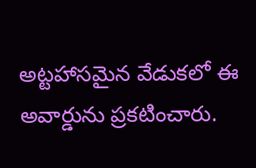అట్టహాసమైన వేడుకలో ఈ అవార్డును ప్రకటించారు.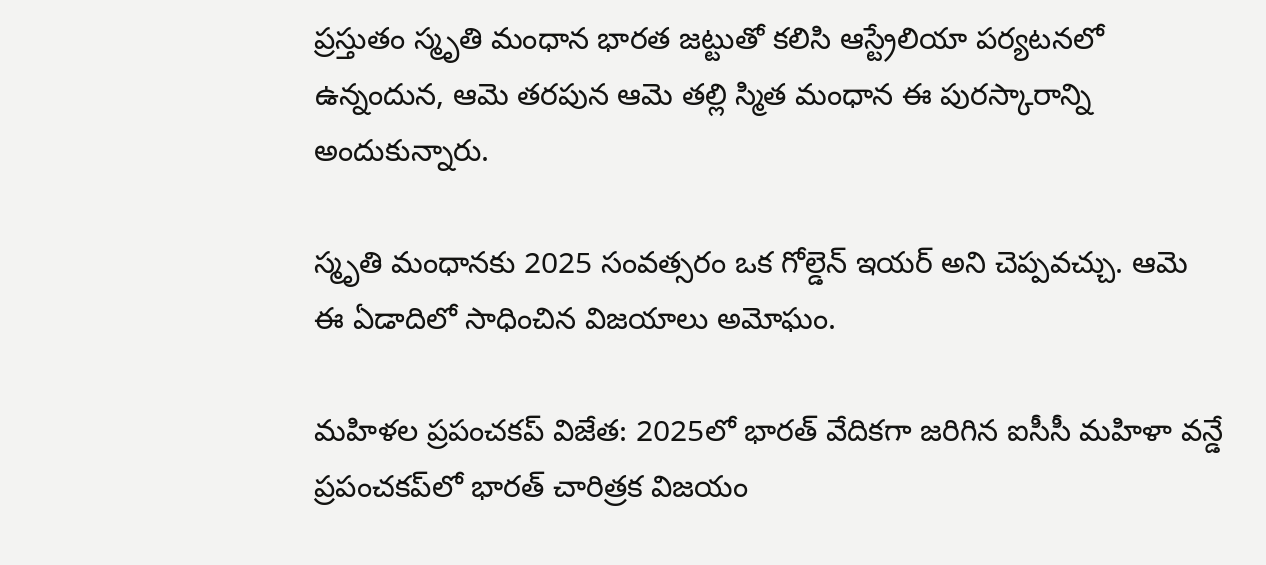ప్రస్తుతం స్మృతి మంధాన భారత జట్టుతో కలిసి ఆస్ట్రేలియా పర్యటనలో ఉన్నందున, ఆమె తరపున ఆమె తల్లి స్మిత మంధాన ఈ పురస్కారాన్ని అందుకున్నారు.

స్మృతి మంధానకు 2025 సంవత్సరం ఒక గోల్డెన్ ఇయర్ అని చెప్పవచ్చు. ఆమె ఈ ఏడాదిలో సాధించిన విజయాలు అమోఘం.

మహిళల ప్రపంచకప్ విజేత: 2025లో భారత్ వేదికగా జరిగిన ఐసీసీ మహిళా వన్డే ప్రపంచకప్‌లో భారత్ చారిత్రక విజయం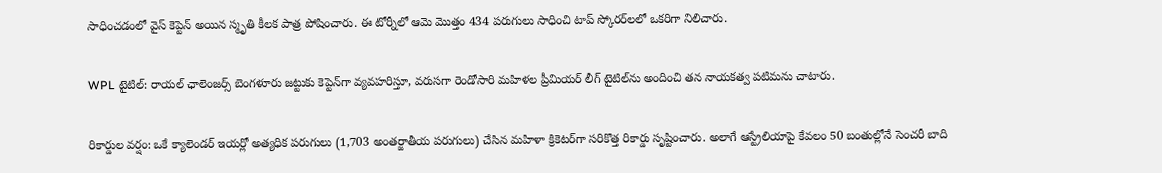సాధించడంలో వైస్ కెప్టెన్ అయిన స్మృతి కీలక పాత్ర పోషించారు. ఈ టోర్నీలో ఆమె మొత్తం 434 పరుగులు సాధించి టాప్ స్కోరర్‌లలో ఒకరిగా నిలిచారు.

WPL టైటిల్: రాయల్ ఛాలెంజర్స్ బెంగళూరు జట్టుకు కెప్టెన్‌గా వ్యవహరిస్తూ, వరుసగా రెండోసారి మహిళల ప్రీమియర్ లీగ్ టైటిల్‌ను అందించి తన నాయకత్వ పటిమను చాటారు.

రికార్డుల వర్షం: ఒకే క్యాలెండర్ ఇయర్లో అత్యధిక పరుగులు (1,703 అంతర్జాతీయ పరుగులు) చేసిన మహిళా క్రికెటర్‌గా సరికొత్త రికార్డు సృష్టించారు. అలాగే ఆస్ట్రేలియాపై కేవలం 50 బంతుల్లోనే సెంచరీ బాది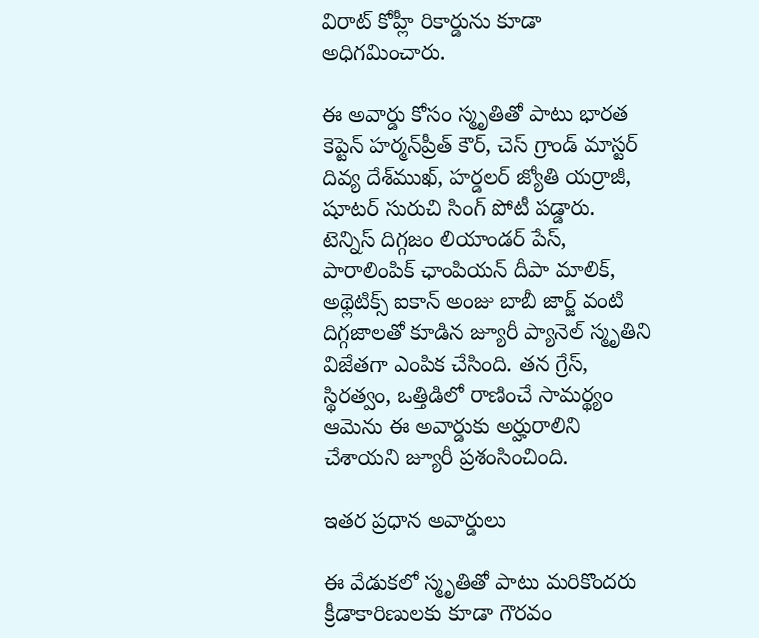విరాట్ కోహ్లీ రికార్డును కూడా అధిగమించారు.

ఈ అవార్డు కోసం స్మృతితో పాటు భారత కెప్టెన్ హర్మన్‌ప్రీత్ కౌర్, చెస్ గ్రాండ్ మాస్టర్ దివ్య దేశ్‌ముఖ్, హర్డలర్ జ్యోతి యర్రాజీ, షూటర్ సురుచి సింగ్ పోటీ పడ్డారు. టెన్నిస్ దిగ్గజం లియాండర్ పేస్, పారాలింపిక్ ఛాంపియన్ దీపా మాలిక్, అథ్లెటిక్స్ ఐకాన్ అంజు బాబీ జార్జ్ వంటి దిగ్గజాలతో కూడిన జ్యూరీ ప్యానెల్ స్మృతిని విజేతగా ఎంపిక చేసింది. తన గ్రేస్, స్థిరత్వం, ఒత్తిడిలో రాణించే సామర్థ్యం ఆమెను ఈ అవార్డుకు అర్హురాలిని చేశాయని జ్యూరీ ప్రశంసించింది.

ఇతర ప్రధాన అవార్డులు

ఈ వేడుకలో స్మృతితో పాటు మరికొందరు క్రీడాకారిణులకు కూడా గౌరవం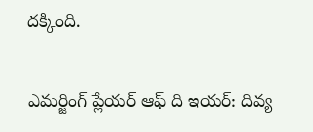దక్కింది.

ఎమర్జింగ్ ప్లేయర్ ఆఫ్ ది ఇయర్: దివ్య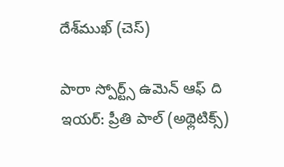దేశ్‌ముఖ్ (చెస్)

పారా స్పోర్ట్స్ ఉమెన్ ఆఫ్ ది ఇయర్: ప్రీతి పాల్ (అథ్లెటిక్స్)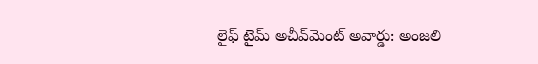లైఫ్ టైమ్ అచీవ్‌మెంట్ అవార్డు: అంజలి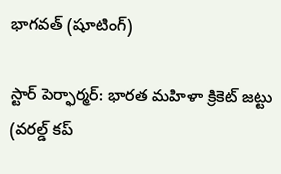భాగవత్ (షూటింగ్)

స్టార్ పెర్ఫార్మర్: భారత మహిళా క్రికెట్ జట్టు (వరల్డ్ కప్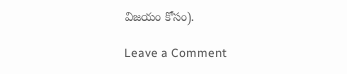విజయం కోసం).

Leave a Comment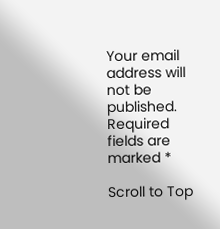Your email address will not be published. Required fields are marked *

Scroll to Top